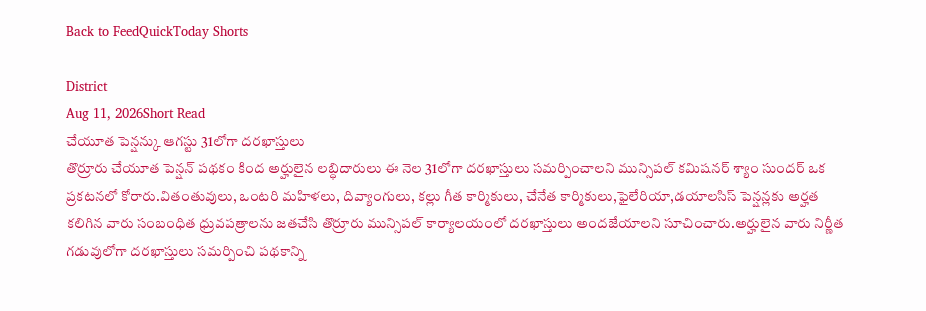Back to FeedQuickToday Shorts

District
Aug 11, 2026Short Read
చేయూత పెన్షన్కు ఆగస్టు 31లోగా దరఖాస్తులు
తొర్రూరు చేయూత పెన్షన్ పథకం కింద అర్హులైన లబ్ధిదారులు ఈ నెల 31లోగా దరఖాస్తులు సమర్పించాలని మున్సిపల్ కమిషనర్ శ్యాం సుందర్ ఒక ప్రకటనలో కోరారు.వితంతువులు, ఒంటరి మహిళలు, దివ్యాంగులు, కల్లు గీత కార్మికులు, చేనేత కార్మికులు,ఫైలేరియా,డయాలసిస్ పెన్షన్లకు అర్హత కలిగిన వారు సంబంధిత ధ్రువపత్రాలను జతచేసి తొర్రూరు మున్సిపల్ కార్యాలయంలో దరఖాస్తులు అందజేయాలని సూచించారు.అర్హులైన వారు నిర్ణీత గడువులోగా దరఖాస్తులు సమర్పించి పథకాన్ని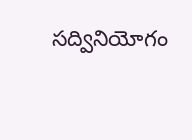సద్వినియోగం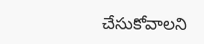చేసుకోవాలని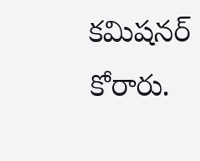కమిషనర్ కోరారు.